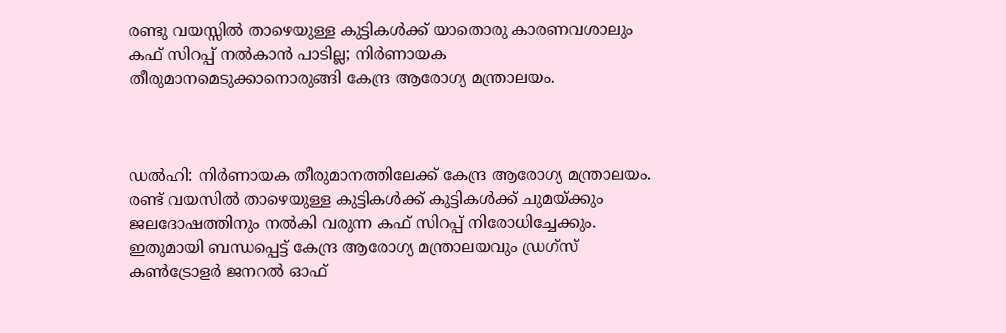രണ്ടു വയസ്സിൽ താഴെയുള്ള കുട്ടികൾക്ക് യാതൊരു കാരണവശാലും കഫ് സിറപ്പ് നൽകാൻ പാടില്ല; നിർണായക തീരുമാനമെടുക്കാനൊരുങ്ങി കേന്ദ്ര ആരോഗ്യ മന്ത്രാലയം.



ഡൽഹി: നിർണായക തീരുമാനത്തിലേക്ക് കേന്ദ്ര ആരോഗ്യ മന്ത്രാലയം. രണ്ട് വയസിൽ താഴെയുള്ള കുട്ടികൾക്ക് കുട്ടികൾക്ക് ചുമയ്ക്കും ജലദോഷത്തിനും നൽകി വരുന്ന കഫ് സിറപ്പ് നിരോധിച്ചേക്കും. ഇതുമായി ബന്ധപ്പെട്ട് കേന്ദ്ര ആരോഗ്യ മന്ത്രാലയവും ഡ്രഗ്‌സ് കൺട്രോളർ ജനറൽ ഓഫ്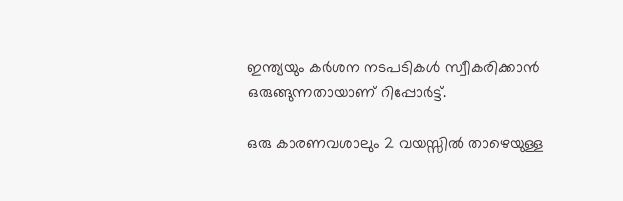ഇന്ത്യയും കർശന നടപടികൾ സ്വീകരിക്കാൻ ഒരുങ്ങുന്നതായാണ് റിപ്പോർട്ട്.

ഒരു കാരണവശാലും 2 വയസ്സിൽ താഴെയുള്ള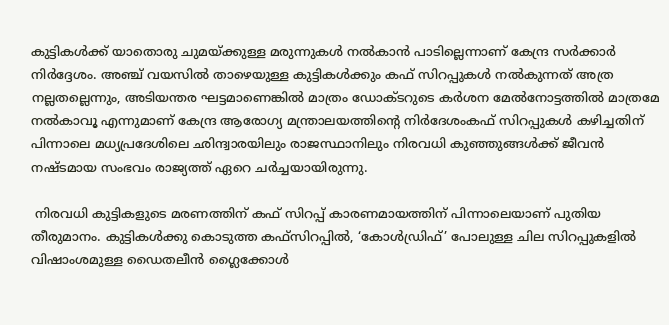കുട്ടികൾക്ക് യാതൊരു ചുമയ്ക്കുള്ള മരുന്നുകൾ നൽകാൻ പാടില്ലെന്നാണ് കേന്ദ്ര സർക്കാർ നിർദ്ദേശം. അഞ്ച് വയസിൽ താഴെയുള്ള കുട്ടികൾക്കും കഫ് സിറപ്പുകൾ നൽകുന്നത് അത്ര നല്ലതല്ലെന്നും, അടിയന്തര ഘട്ടമാണെങ്കിൽ മാത്രം ഡോക്ടറുടെ കർശന മേൽനോട്ടത്തിൽ മാത്രമേ നൽകാവൂ എന്നുമാണ് കേന്ദ്ര ആരോഗ്യ മന്ത്രാലയത്തിന്റെ നിർദേശംകഫ് സിറപ്പുകൾ കഴിച്ചതിന് പിന്നാലെ മധ്യപ്രദേശിലെ ഛിന്ദ്വാരയിലും രാജസ്ഥാനിലും നിരവധി കുഞ്ഞുങ്ങൾക്ക് ജീവൻ നഷ്‌ടമായ സംഭവം രാജ്യത്ത് ഏറെ ചർച്ചയായിരുന്നു.

 നിരവധി കുട്ടികളുടെ മരണത്തിന് കഫ് സിറപ്പ് കാരണമായത്തിന് പിന്നാലെയാണ് പുതിയ തീരുമാനം. കുട്ടികൾക്കു കൊടുത്ത കഫ്സിറപ്പിൽ, ‘കോൾഡ്രിഫ്’ പോലുള്ള ചില സിറപ്പുകളിൽ വിഷാംശമുള്ള ഡൈതലീൻ ഗ്ലൈക്കോൾ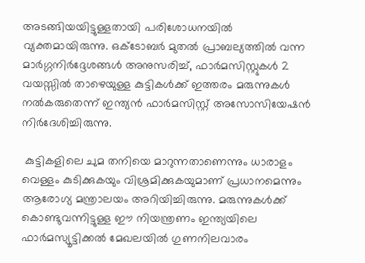അടങ്ങിയയിട്ടുള്ളതായി പരിശോധനയിൽ വ്യക്തമായിരുന്നു. ഒക്ടോബർ മുതൽ പ്രാബല്യത്തിൽ വന്ന മാർഗ്ഗനിർദ്ദേശങ്ങൾ അനുസരിച്ച്, ഫാർമസിസ്റ്റുകൾ 2 വയസ്സിൽ താഴെയുള്ള കുട്ടികൾക്ക് ഇത്തരം മരുന്നുകൾ നൽകരുതെന്ന് ഇന്ത്യൻ ഫാർമസിസ്റ്റ് അസോസിയേഷൻ നിർദേശിച്ചിരുന്നു.

 കുട്ടികളിലെ ചുമ തനിയെ മാറുന്നതാണെന്നും ധാരാളം വെള്ളം കുടിക്കുകയും വിശ്രമിക്കുകയുമാണ് പ്രധാനമെന്നും ആരോഗ്യ മന്ത്രാലയം അറിയിച്ചിരുന്നു. മരുന്നുകൾക്ക് കൊണ്ടുവന്നിട്ടുള്ള ഈ നിയന്ത്രണം ഇന്ത്യയിലെ ഫാർമസ്യൂട്ടിക്കൽ മേഖലയിൽ ഗുണനിലവാരം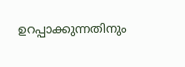ഉറപ്പാക്കുന്നതിനും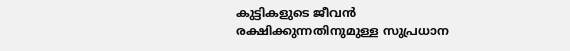കുട്ടികളുടെ ജീവൻ രക്ഷിക്കുന്നതിനുമുള്ള സുപ്രധാന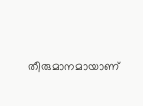തീരുമാനമായാണ്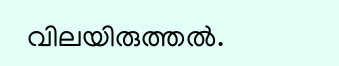വിലയിരുത്തൽ.